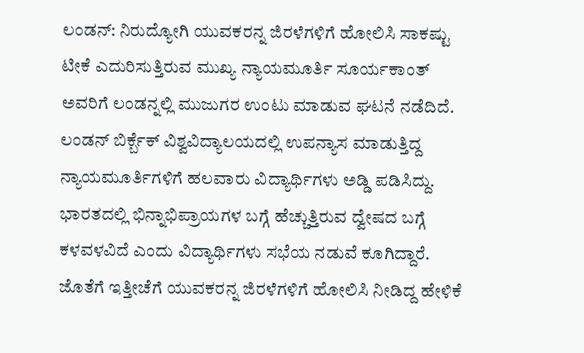ಲಂಡನ್: ನಿರುದ್ಯೋಗಿ ಯುವಕರನ್ನ ಜಿರಳೆಗಳಿಗೆ ಹೋಲಿಸಿ ಸಾಕಷ್ಟು ಟೀಕೆ ಎದುರಿಸುತ್ತಿರುವ ಮುಖ್ಯ ನ್ಯಾಯಮೂರ್ತಿ ಸೂರ್ಯಕಾಂತ್ ಅವರಿಗೆ ಲಂಡನ್ನಲ್ಲಿ ಮುಜುಗರ ಉಂಟು ಮಾಡುವ ಘಟನೆ ನಡೆದಿದೆ. ಲಂಡನ್ ಬಿರ್ಕ್ಬೆಕ್ ವಿಶ್ವವಿದ್ಯಾಲಯದಲ್ಲಿ ಉಪನ್ಯಾಸ ಮಾಡುತ್ತಿದ್ದ ನ್ಯಾಯಮೂರ್ತಿಗಳಿಗೆ ಹಲವಾರು ವಿದ್ಯಾರ್ಥಿಗಳು ಅಡ್ಡಿ ಪಡಿಸಿದ್ದು. ಭಾರತದಲ್ಲಿ ಭಿನ್ನಾಭಿಪ್ರಾಯಗಳ ಬಗ್ಗೆ ಹೆಚ್ಚುತ್ತಿರುವ ದ್ವೇಷದ ಬಗ್ಗೆ ಕಳವಳವಿದೆ ಎಂದು ವಿದ್ಯಾರ್ಥಿಗಳು ಸಭೆಯ ನಡುವೆ ಕೂಗಿದ್ದಾರೆ. ಜೊತೆಗೆ ಇತ್ತೀಚೆಗೆ ಯುವಕರನ್ನ ಜಿರಳೆಗಳಿಗೆ ಹೋಲಿಸಿ ನೀಡಿದ್ದ ಹೇಳಿಕೆ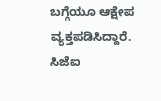ಬಗ್ಗೆಯೂ ಆಕ್ಷೇಪ ವ್ಯಕ್ತಪಡಿಸಿದ್ದಾರೆ.
ಸಿಜೆಐ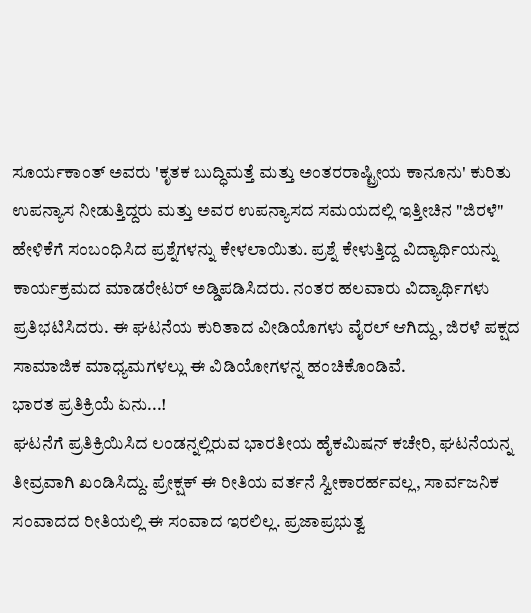ಸೂರ್ಯಕಾಂತ್ ಅವರು 'ಕೃತಕ ಬುದ್ಧಿಮತ್ತೆ ಮತ್ತು ಅಂತರರಾಷ್ಟ್ರೀಯ ಕಾನೂನು' ಕುರಿತು ಉಪನ್ಯಾಸ ನೀಡುತ್ತಿದ್ದರು ಮತ್ತು ಅವರ ಉಪನ್ಯಾಸದ ಸಮಯದಲ್ಲಿ ಇತ್ತೀಚಿನ "ಜಿರಳೆ" ಹೇಳಿಕೆಗೆ ಸಂಬಂಧಿಸಿದ ಪ್ರಶ್ನೆಗಳನ್ನು ಕೇಳಲಾಯಿತು. ಪ್ರಶ್ನೆ ಕೇಳುತ್ತಿದ್ದ ವಿದ್ಯಾರ್ಥಿಯನ್ನು ಕಾರ್ಯಕ್ರಮದ ಮಾಡರೇಟರ್ ಅಡ್ಡಿಪಡಿಸಿದರು. ನಂತರ ಹಲವಾರು ವಿದ್ಯಾರ್ಥಿಗಳು ಪ್ರತಿಭಟಿಸಿದರು. ಈ ಘಟನೆಯ ಕುರಿತಾದ ವೀಡಿಯೊಗಳು ವೈರಲ್ ಆಗಿದ್ದು, ಜಿರಳೆ ಪಕ್ಷದ ಸಾಮಾಜಿಕ ಮಾಧ್ಯಮಗಳಲ್ಲು ಈ ವಿಡಿಯೋಗಳನ್ನ ಹಂಚಿಕೊಂಡಿವೆ.
ಭಾರತ ಪ್ರತಿಕ್ರಿಯೆ ಏನು...!
ಘಟನೆಗೆ ಪ್ರತಿಕ್ರಿಯಿಸಿದ ಲಂಡನ್ನಲ್ಲಿರುವ ಭಾರತೀಯ ಹೈಕಮಿಷನ್ ಕಚೇರಿ, ಘಟನೆಯನ್ನ ತೀವ್ರವಾಗಿ ಖಂಡಿಸಿದ್ದು. ಪ್ರೇಕ್ಷಕ್ ಈ ರೀತಿಯ ವರ್ತನೆ ಸ್ವೀಕಾರರ್ಹವಲ್ಲ, ಸಾರ್ವಜನಿಕ ಸಂವಾದದ ರೀತಿಯಲ್ಲಿ ಈ ಸಂವಾದ ಇರಲಿಲ್ಲ. ಪ್ರಜಾಪ್ರಭುತ್ವ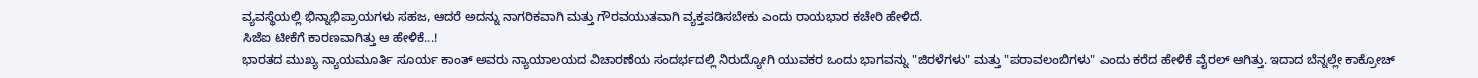ವ್ಯವಸ್ಥೆಯಲ್ಲಿ ಭಿನ್ನಾಭಿಪ್ರಾಯಗಳು ಸಹಜ, ಆದರೆ ಅದನ್ನು ನಾಗರಿಕವಾಗಿ ಮತ್ತು ಗೌರವಯುತವಾಗಿ ವ್ಯಕ್ತಪಡಿಸಬೇಕು ಎಂದು ರಾಯಭಾರ ಕಚೇರಿ ಹೇಳಿದೆ.
ಸಿಜೆಐ ಟೀಕೆಗೆ ಕಾರಣವಾಗಿತ್ತು ಆ ಹೇಳಿಕೆ...!
ಭಾರತದ ಮುಖ್ಯ ನ್ಯಾಯಮೂರ್ತಿ ಸೂರ್ಯ ಕಾಂತ್ ಅವರು ನ್ಯಾಯಾಲಯದ ವಿಚಾರಣೆಯ ಸಂದರ್ಭದಲ್ಲಿ ನಿರುದ್ಯೋಗಿ ಯುವಕರ ಒಂದು ಭಾಗವನ್ನು "ಜಿರಳೆಗಳು" ಮತ್ತು "ಪರಾವಲಂಬಿಗಳು" ಎಂದು ಕರೆದ ಹೇಳಿಕೆ ವೈರಲ್ ಆಗಿತ್ತು. ಇದಾದ ಬೆನ್ನಲ್ಲೇ ಕಾಕ್ರೋಚ್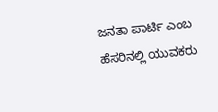ಜನತಾ ಪಾರ್ಟಿ ಎಂಬ ಹೆಸರಿನಲ್ಲಿ ಯುವಕರು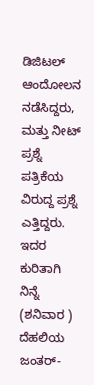ಡಿಜಿಟಲ್ ಆಂದೋಲನ ನಡೆಸಿದ್ದರು, ಮತ್ತು ನೀಟ್ ಪ್ರಶ್ನೆ ಪತ್ರಿಕೆಯ ವಿರುದ್ದ ಪ್ರಶ್ನೆ ಎತ್ತಿದ್ದರು. ಇದರ ಕುರಿತಾಗಿ ನಿನ್ನೆ (ಶನಿವಾರ ) ದೆಹಲಿಯ ಜಂತರ್-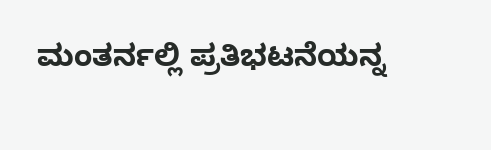ಮಂತರ್ನಲ್ಲಿ ಪ್ರತಿಭಟನೆಯನ್ನ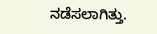ನಡೆಸಲಾಗಿತ್ತು.